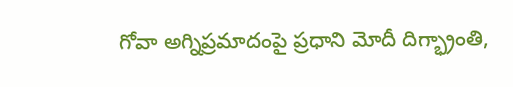గోవా అగ్నిప్రమాదంపై ప్రధాని మోదీ దిగ్భ్రాంతి,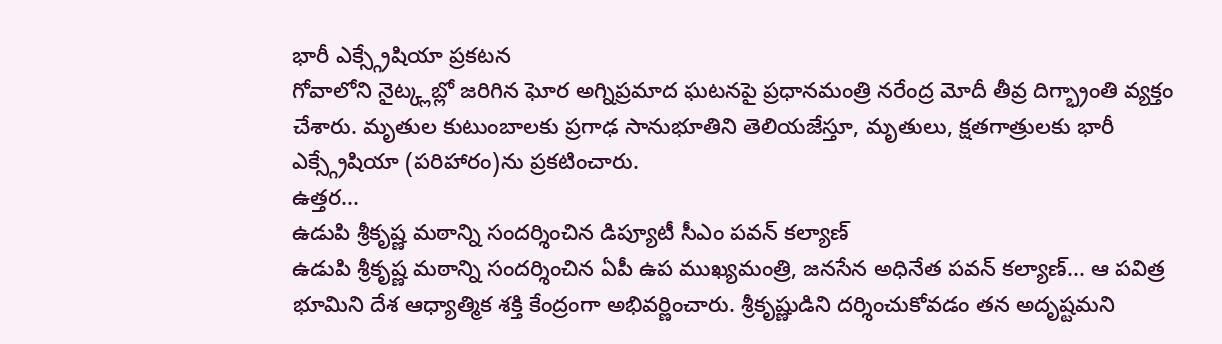భారీ ఎక్స్గ్రేషియా ప్రకటన
గోవాలోని నైట్క్లబ్లో జరిగిన ఘోర అగ్నిప్రమాద ఘటనపై ప్రధానమంత్రి నరేంద్ర మోదీ తీవ్ర దిగ్భ్రాంతి వ్యక్తం చేశారు. మృతుల కుటుంబాలకు ప్రగాఢ సానుభూతిని తెలియజేస్తూ, మృతులు, క్షతగాత్రులకు భారీ ఎక్స్గ్రేషియా (పరిహారం)ను ప్రకటించారు.
ఉత్తర...
ఉడుపి శ్రీకృష్ణ మఠాన్ని సందర్శించిన డిప్యూటీ సీఎం పవన్ కల్యాణ్
ఉడుపి శ్రీకృష్ణ మఠాన్ని సందర్శించిన ఏపీ ఉప ముఖ్యమంత్రి, జనసేన అధినేత పవన్ కల్యాణ్... ఆ పవిత్ర భూమిని దేశ ఆధ్యాత్మిక శక్తి కేంద్రంగా అభివర్ణించారు. శ్రీకృష్ణుడిని దర్శించుకోవడం తన అదృష్టమని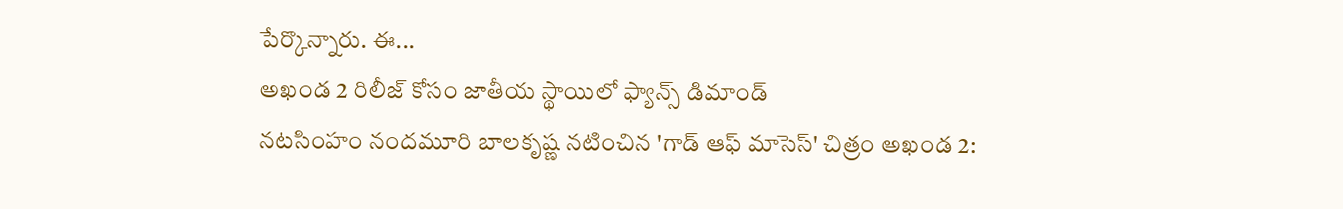పేర్కొన్నారు. ఈ...
అఖండ 2 రిలీజ్ కోసం జాతీయ స్థాయిలో ఫ్యాన్స్ డిమాండ్
నటసింహం నందమూరి బాలకృష్ణ నటించిన 'గాడ్ ఆఫ్ మాసెస్' చిత్రం అఖండ 2: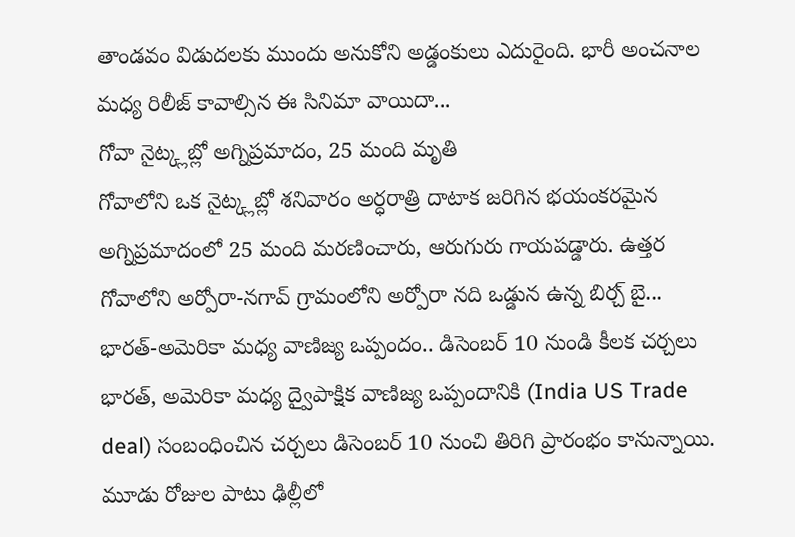తాండవం విడుదలకు ముందు అనుకోని అడ్డంకులు ఎదురైంది. భారీ అంచనాల మధ్య రిలీజ్ కావాల్సిన ఈ సినిమా వాయిదా...
గోవా నైట్క్లబ్లో అగ్నిప్రమాదం, 25 మంది మృతి
గోవాలోని ఒక నైట్క్లబ్లో శనివారం అర్ధరాత్రి దాటాక జరిగిన భయంకరమైన అగ్నిప్రమాదంలో 25 మంది మరణించారు, ఆరుగురు గాయపడ్డారు. ఉత్తర గోవాలోని అర్పోరా-నగావ్ గ్రామంలోని అర్పోరా నది ఒడ్డున ఉన్న బిర్చ్ బై...
భారత్-అమెరికా మధ్య వాణిజ్య ఒప్పందం.. డిసెంబర్ 10 నుండి కీలక చర్చలు
భారత్, అమెరికా మధ్య ద్వైపాక్షిక వాణిజ్య ఒప్పందానికి (India US Trade deal) సంబంధించిన చర్చలు డిసెంబర్ 10 నుంచి తిరిగి ప్రారంభం కానున్నాయి. మూడు రోజుల పాటు ఢిల్లీలో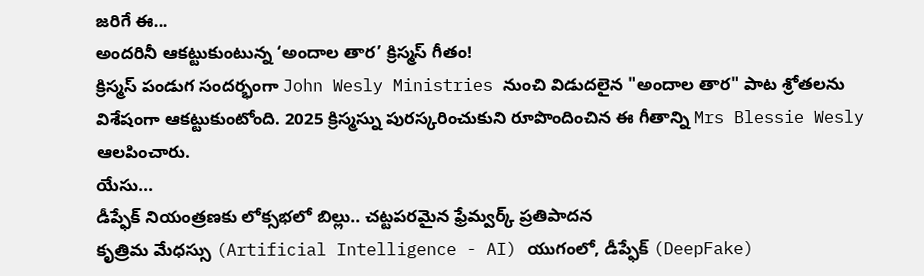జరిగే ఈ...
అందరినీ ఆకట్టుకుంటున్న ‘అందాల తార’ క్రిస్మస్ గీతం!
క్రిస్మస్ పండుగ సందర్భంగా John Wesly Ministries నుంచి విడుదలైన "అందాల తార" పాట శ్రోతలను విశేషంగా ఆకట్టుకుంటోంది. 2025 క్రిస్మస్ను పురస్కరించుకుని రూపొందించిన ఈ గీతాన్ని Mrs Blessie Wesly ఆలపించారు.
యేసు...
డీప్ఫేక్ నియంత్రణకు లోక్సభలో బిల్లు.. చట్టపరమైన ఫ్రేమ్వర్క్ ప్రతిపాదన
కృత్రిమ మేధస్సు (Artificial Intelligence - AI) యుగంలో, డీప్ఫేక్ (DeepFake)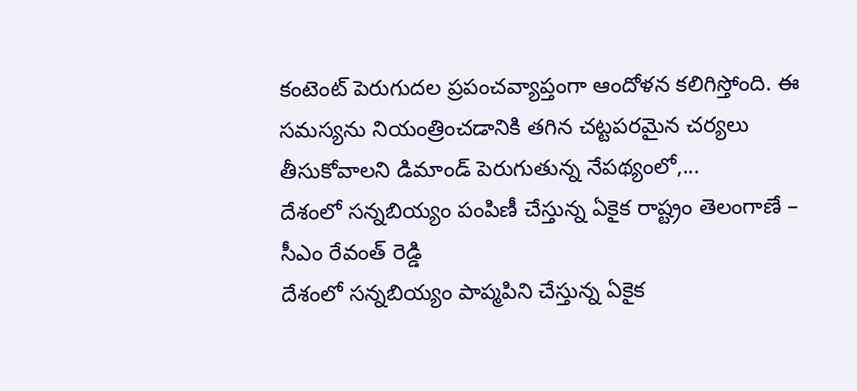కంటెంట్ పెరుగుదల ప్రపంచవ్యాప్తంగా ఆందోళన కలిగిస్తోంది. ఈ సమస్యను నియంత్రించడానికి తగిన చట్టపరమైన చర్యలు తీసుకోవాలని డిమాండ్ పెరుగుతున్న నేపథ్యంలో,...
దేశంలో సన్నబియ్యం పంపిణీ చేస్తున్న ఏకైక రాష్ట్రం తెలంగాణే – సీఎం రేవంత్ రెడ్డి
దేశంలో సన్నబియ్యం పాప్మపిని చేస్తున్న ఏకైక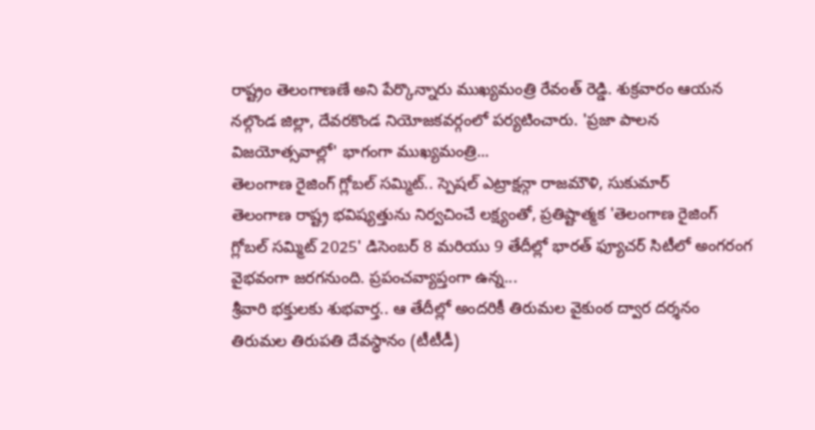రాష్ట్రం తెలంగాణణే అని పేర్కొన్నారు ముఖ్యమంత్రి రేవంత్ రెడ్డి. శుక్రవారం ఆయన నల్గొండ జిల్లా, దేవరకొండ నియోజకవర్గంలో పర్యటించారు. 'ప్రజా పాలన విజయోత్సవాల్లో' భాగంగా ముఖ్యమంత్రి...
తెలంగాణ రైజింగ్ గ్లోబల్ సమ్మిట్.. స్పెషల్ ఎట్రాక్షన్గా రాజమౌళి, సుకుమార్
తెలంగాణ రాష్ట్ర భవిష్యత్తును నిర్వచించే లక్ష్యంతో, ప్రతిష్టాత్మక 'తెలంగాణ రైజింగ్ గ్లోబల్ సమ్మిట్ 2025' డిసెంబర్ 8 మరియు 9 తేదీల్లో భారత్ ఫ్యూచర్ సిటీలో అంగరంగ వైభవంగా జరగనుంది. ప్రపంచవ్యాప్తంగా ఉన్న...
శ్రీవారి భక్తులకు శుభవార్త.. ఆ తేదీల్లో అందరికీ తిరుమల వైకుంఠ ద్వార దర్శనం
తిరుమల తిరుపతి దేవస్థానం (టీటీడీ)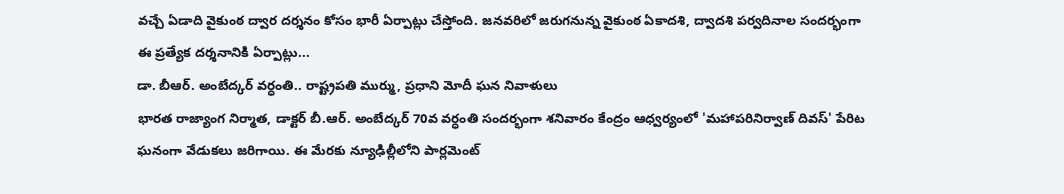వచ్చే ఏడాది వైకుంఠ ద్వార దర్శనం కోసం భారీ ఏర్పాట్లు చేస్తోంది. జనవరిలో జరుగనున్న వైకుంఠ ఏకాదశి, ద్వాదశి పర్వదినాల సందర్భంగా ఈ ప్రత్యేక దర్శనానికి ఏర్పాట్లు...
డా. బీఆర్. అంబేద్కర్ వర్ధంతి.. రాష్ట్రపతి ముర్ము, ప్రధాని మోదీ ఘన నివాళులు
భారత రాజ్యాంగ నిర్మాత, డాక్టర్ బీ.ఆర్. అంబేద్కర్ 70వ వర్ధంతి సందర్భంగా శనివారం కేంద్రం ఆధ్వర్యంలో 'మహాపరినిర్వాణ్ దివస్' పేరిట ఘనంగా వేడుకలు జరిగాయి. ఈ మేరకు న్యూఢిల్లీలోని పార్లమెంట్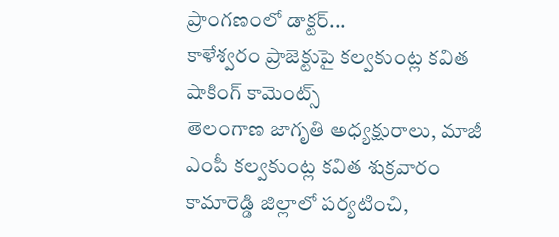ప్రాంగణంలో డాక్టర్...
కాళేశ్వరం ప్రాజెక్టుపై కల్వకుంట్ల కవిత షాకింగ్ కామెంట్స్
తెలంగాణ జాగృతి అధ్యక్షురాలు, మాజీ ఎంపీ కల్వకుంట్ల కవిత శుక్రవారం కామారెడ్డి జిల్లాలో పర్యటించి,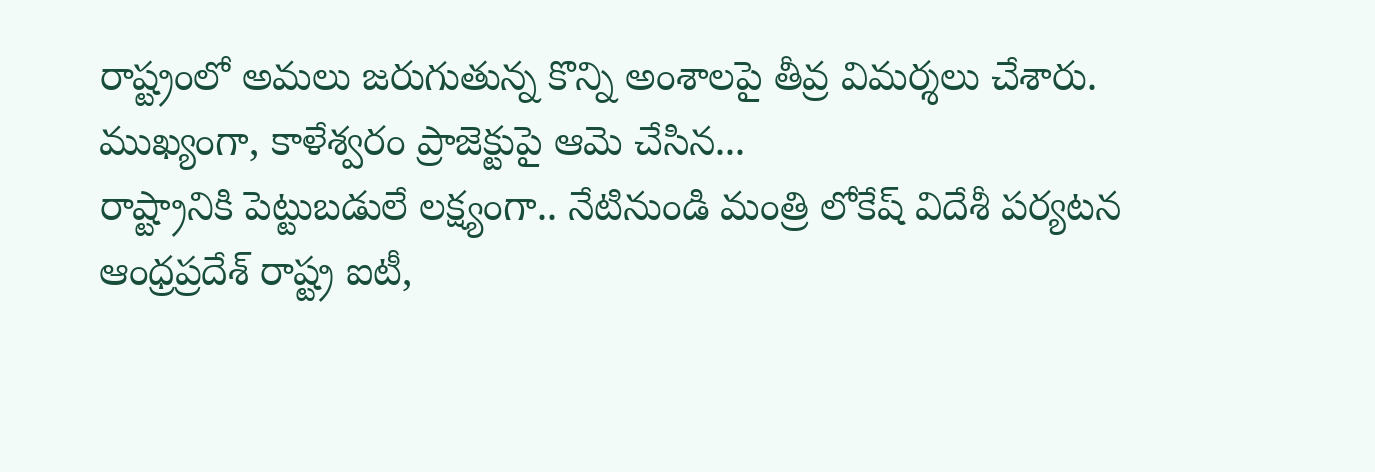రాష్ట్రంలో అమలు జరుగుతున్న కొన్ని అంశాలపై తీవ్ర విమర్శలు చేశారు. ముఖ్యంగా, కాళేశ్వరం ప్రాజెక్టుపై ఆమె చేసిన...
రాష్ట్రానికి పెట్టుబడులే లక్ష్యంగా.. నేటినుండి మంత్రి లోకేష్ విదేశీ పర్యటన
ఆంధ్రప్రదేశ్ రాష్ట్ర ఐటీ,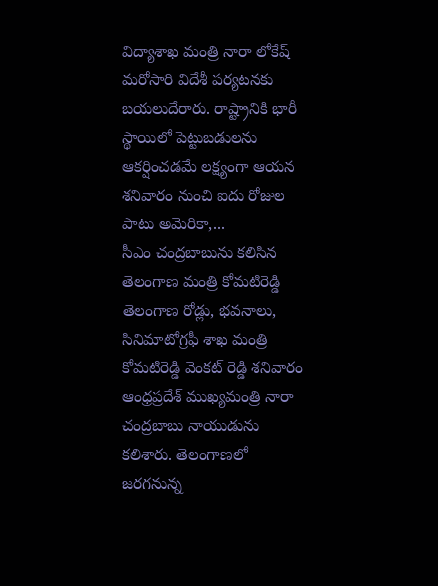విద్యాశాఖ మంత్రి నారా లోకేష్ మరోసారి విదేశీ పర్యటనకు బయలుదేరారు. రాష్ట్రానికి భారీ స్థాయిలో పెట్టుబడులను ఆకర్షించడమే లక్ష్యంగా ఆయన శనివారం నుంచి ఐదు రోజుల పాటు అమెరికా,...
సీఎం చంద్రబాబును కలిసిన తెలంగాణ మంత్రి కోమటిరెడ్డి
తెలంగాణ రోడ్లు, భవనాలు, సినిమాటోగ్రఫీ శాఖ మంత్రి కోమటిరెడ్డి వెంకట్ రెడ్డి శనివారం ఆంధ్రప్రదేశ్ ముఖ్యమంత్రి నారా చంద్రబాబు నాయుడును కలిశారు. తెలంగాణలో జరగనున్న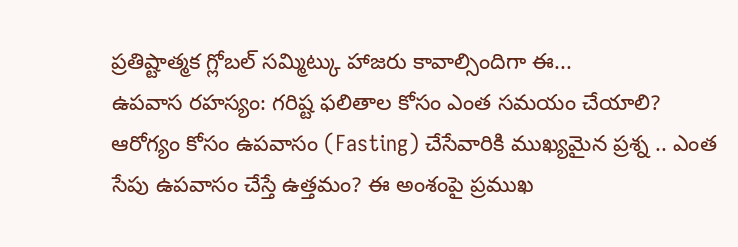ప్రతిష్టాత్మక గ్లోబల్ సమ్మిట్కు హాజరు కావాల్సిందిగా ఈ...
ఉపవాస రహస్యం: గరిష్ట ఫలితాల కోసం ఎంత సమయం చేయాలి?
ఆరోగ్యం కోసం ఉపవాసం (Fasting) చేసేవారికి ముఖ్యమైన ప్రశ్న .. ఎంత సేపు ఉపవాసం చేస్తే ఉత్తమం? ఈ అంశంపై ప్రముఖ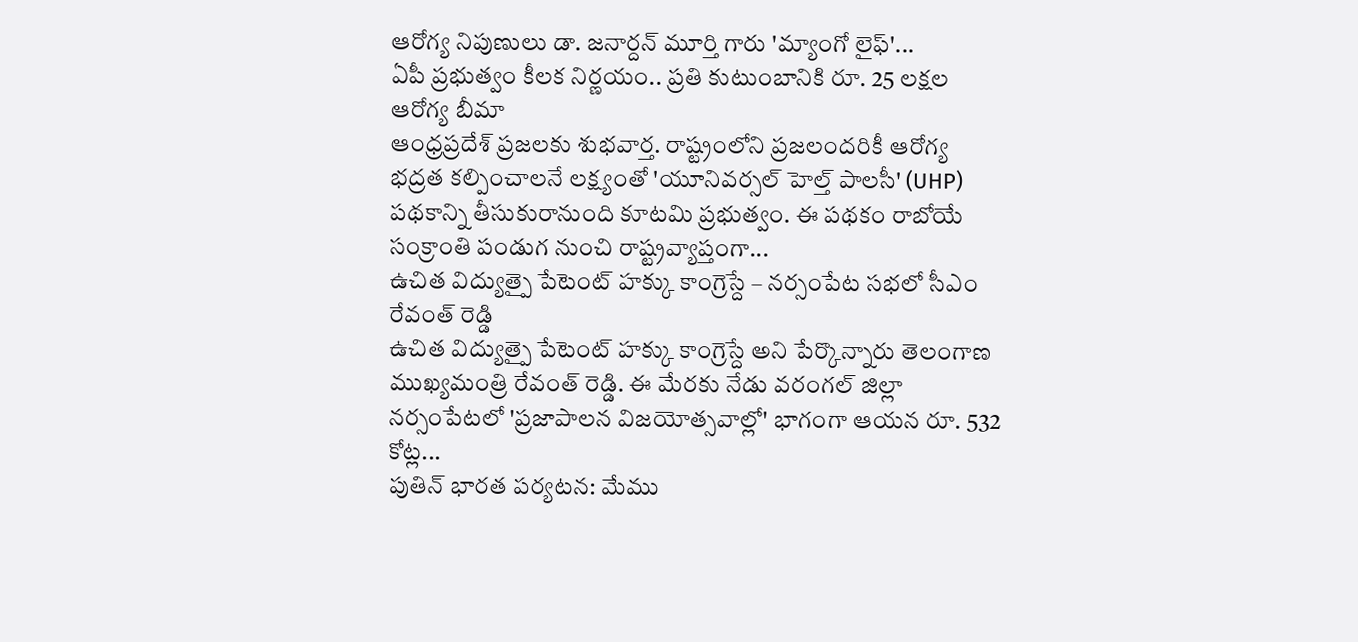ఆరోగ్య నిపుణులు డా. జనార్దన్ మూర్తి గారు 'మ్యాంగో లైఫ్'...
ఏపీ ప్రభుత్వం కీలక నిర్ణయం.. ప్రతి కుటుంబానికి రూ. 25 లక్షల ఆరోగ్య బీమా
ఆంధ్రప్రదేశ్ ప్రజలకు శుభవార్త. రాష్ట్రంలోని ప్రజలందరికీ ఆరోగ్య భద్రత కల్పించాలనే లక్ష్యంతో 'యూనివర్సల్ హెల్త్ పాలసీ' (UHP) పథకాన్ని తీసుకురానుంది కూటమి ప్రభుత్వం. ఈ పథకం రాబోయే సంక్రాంతి పండుగ నుంచి రాష్ట్రవ్యాప్తంగా...
ఉచిత విద్యుత్పై పేటెంట్ హక్కు కాంగ్రెస్దే – నర్సంపేట సభలో సీఎం రేవంత్ రెడ్డి
ఉచిత విద్యుత్పై పేటెంట్ హక్కు కాంగ్రెస్దే అని పేర్కొన్నారు తెలంగాణ ముఖ్యమంత్రి రేవంత్ రెడ్డి. ఈ మేరకు నేడు వరంగల్ జిల్లా నర్సంపేటలో 'ప్రజాపాలన విజయోత్సవాల్లో' భాగంగా ఆయన రూ. 532 కోట్ల...
పుతిన్ భారత పర్యటన: మేము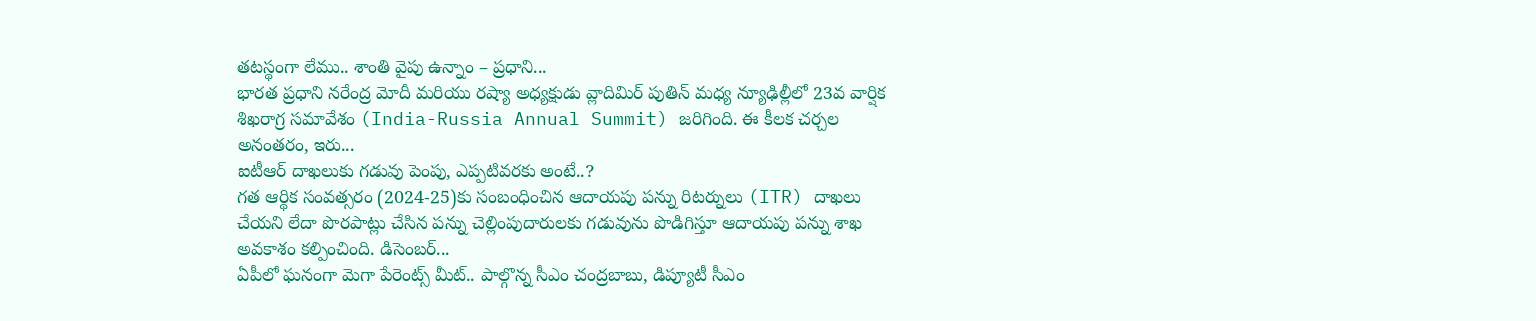తటస్థంగా లేము.. శాంతి వైపు ఉన్నాం – ప్రధాని...
భారత ప్రధాని నరేంద్ర మోదీ మరియు రష్యా అధ్యక్షుడు వ్లాదిమిర్ పుతిన్ మధ్య న్యూఢిల్లీలో 23వ వార్షిక శిఖరాగ్ర సమావేశం (India-Russia Annual Summit) జరిగింది. ఈ కీలక చర్చల అనంతరం, ఇరు...
ఐటీఆర్ దాఖలుకు గడువు పెంపు, ఎప్పటివరకు అంటే..?
గత ఆర్థిక సంవత్సరం (2024-25)కు సంబంధించిన ఆదాయపు పన్ను రిటర్నులు (ITR) దాఖలు చేయని లేదా పొరపాట్లు చేసిన పన్ను చెల్లింపుదారులకు గడువును పొడిగిస్తూ ఆదాయపు పన్ను శాఖ అవకాశం కల్పించింది. డిసెంబర్...
ఏపీలో ఘనంగా మెగా పేరెంట్స్ మీట్.. పాల్గొన్న సీఎం చంద్రబాబు, డిప్యూటీ సీఎం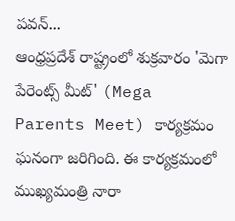పవన్...
ఆంధ్రప్రదేశ్ రాష్ట్రంలో శుక్రవారం 'మెగా పేరెంట్స్ మీట్' (Mega Parents Meet) కార్యక్రమం ఘనంగా జరిగింది. ఈ కార్యక్రమంలో ముఖ్యమంత్రి నారా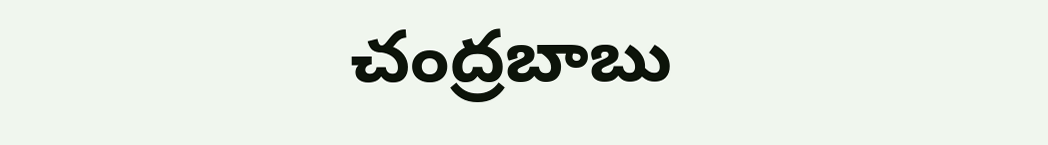చంద్రబాబు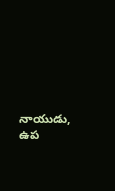నాయుడు, ఉప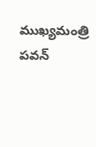ముఖ్యమంత్రి పవన్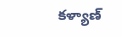కళ్యాణ్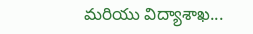మరియు విద్యాశాఖ...